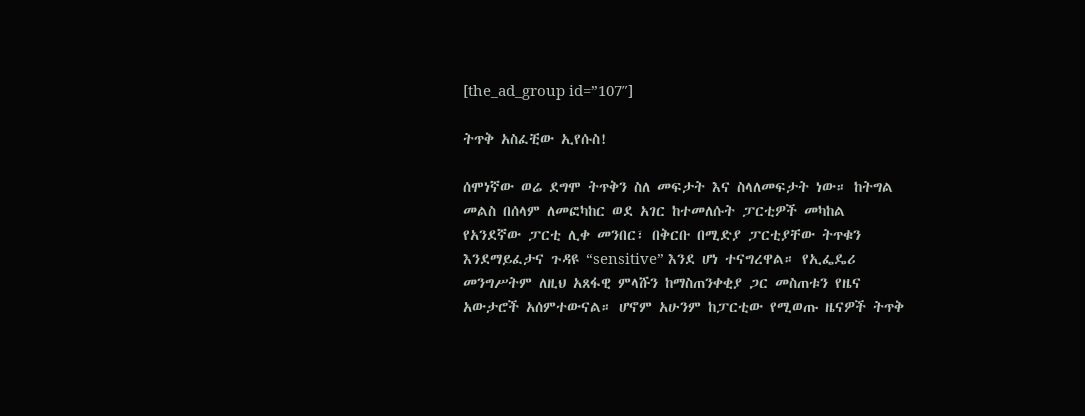[the_ad_group id=”107″]

ትጥቅ አስፈቺው ኢየሱስ!

ሰሞነኛው ወሬ ደግሞ ትጥቅን ስለ መፍታት እና ስላለመፍታት ነው። ከትግል መልስ በሰላም ለመፎካከር ወደ አገር ከተመለሱት ፓርቲዎች መካከል የአንደኛው ፓርቲ ሊቀ መንበር፣ በቅርቡ በሚድያ ፓርቲያቸው ትጥቁን እንደማይፈታና ጉዳዩ “sensitive” እንደ ሆነ ተናግረዋል። የኢፌዴሪ መንግሥትም ለዚህ አጸፋዊ ምላሹን ከማስጠንቀቂያ ጋር መስጠቱን የዜና አውታሮች አሰምተውናል። ሆኖም አሁንም ከፓርቲው የሚወጡ ዜናዎች ትጥቅ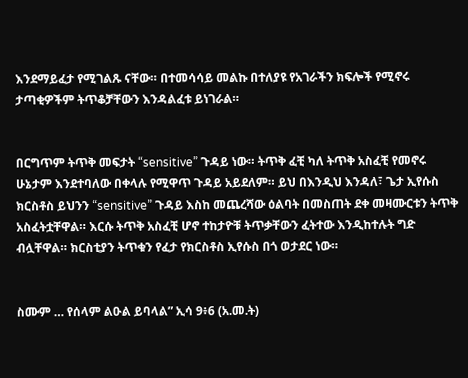እንደማይፈታ የሚገልጹ ናቸው። በተመሳሳይ መልኩ በተለያዩ የአገራችን ክፍሎች የሚኖሩ ታጣቂዎችም ትጥቆቻቸውን እንዳልፈቱ ይነገራል።


በርግጥም ትጥቅ መፍታት “sensitive” ጉዳይ ነው። ትጥቅ ፈቺ ካለ ትጥቅ አስፈቺ የመኖሩ ሁኔታም እንደተባለው በቀላሉ የሚዋጥ ጉዳይ አይደለም። ይህ በእንዲህ እንዳለ፣ ጌታ ኢየሱስ ክርስቶስ ይህንን “sensitive” ጉዳይ እስከ መጨረሻው ዕልባት በመስጠት ደቀ መዛሙርቱን ትጥቅ አስፈትቷቸዋል። እርሱ ትጥቅ አስፈቺ ሆኖ ተከታዮቹ ትጥቃቸውን ፈትተው እንዲከተሉት ግድ ብሏቸዋል። ክርስቲያን ትጥቁን የፈታ የክርስቶስ ኢየሱስ በጎ ወታደር ነው።


ስሙም … የሰላም ልዑል ይባላል” ኢሳ 9፥6 (አ.መ.ት)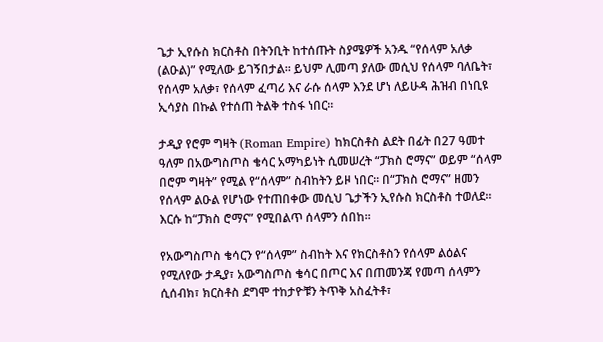ጌታ ኢየሱስ ክርስቶስ በትንቢት ከተሰጡት ስያሜዎች አንዱ “የሰላም አለቃ (ልዑል)” የሚለው ይገኝበታል። ይህም ሊመጣ ያለው መሲህ የሰላም ባለቤት፣ የሰላም አለቃ፣ የሰላም ፈጣሪ እና ራሱ ሰላም እንደ ሆነ ለይሁዳ ሕዝብ በነቢዩ ኢሳያስ በኩል የተሰጠ ትልቅ ተስፋ ነበር።

ታዲያ የሮም ግዛት (Roman Empire) ከክርስቶስ ልደት በፊት በ27 ዓመተ ዓለም በአውግስጦስ ቄሳር አማካይነት ሲመሠረት “ፓክስ ሮማና” ወይም “ሰላም በሮም ግዛት” የሚል የ“ሰላም” ስብከትን ይዞ ነበር። በ“ፓክስ ሮማና” ዘመን የሰላም ልዑል የሆነው የተጠበቀው መሲህ ጌታችን ኢየሱስ ክርስቶስ ተወለደ። እርሱ ከ“ፓክስ ሮማና” የሚበልጥ ሰላምን ሰበከ።

የአውግስጦስ ቄሳርን የ“ሰላም” ስብከት እና የክርስቶስን የሰላም ልዕልና የሚለየው ታዲያ፣ አውግስጦስ ቄሳር በጦር እና በጠመንጃ የመጣ ሰላምን ሲሰብክ፣ ክርስቶስ ደግሞ ተከታዮቹን ትጥቅ አስፈትቶ፣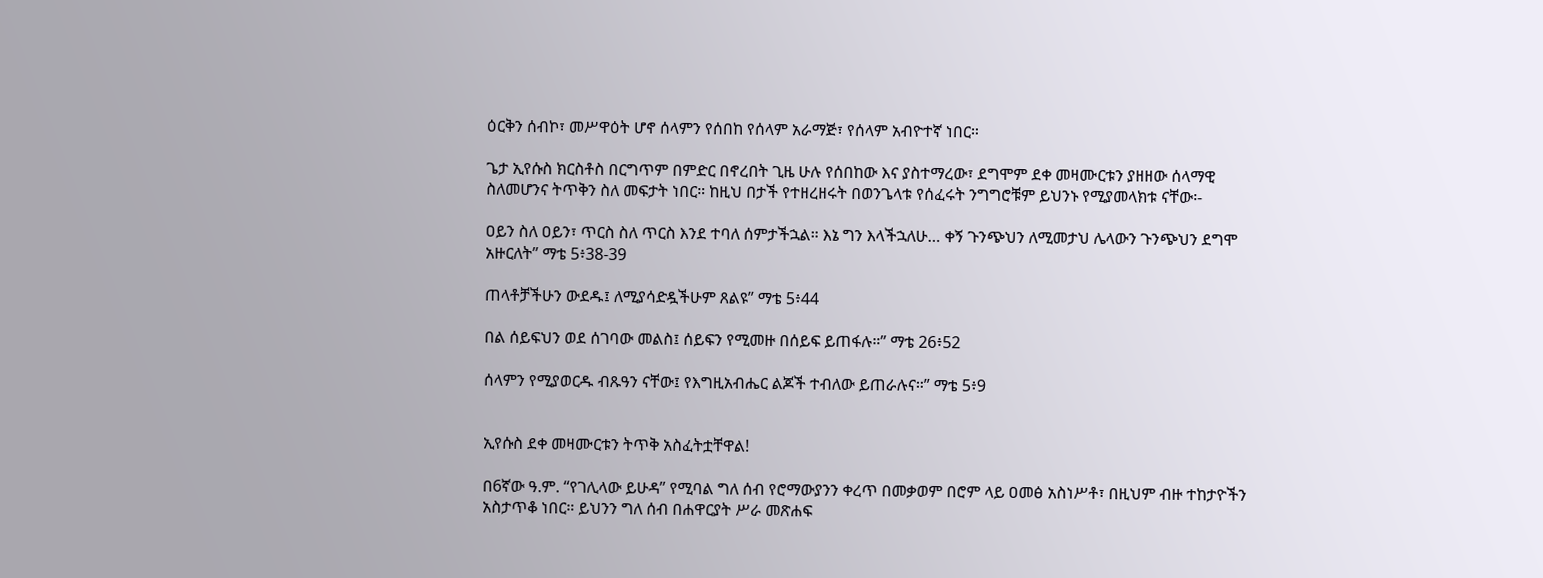ዕርቅን ሰብኮ፣ መሥዋዕት ሆኖ ሰላምን የሰበከ የሰላም አራማጅ፣ የሰላም አብዮተኛ ነበር።

ጌታ ኢየሱስ ክርስቶስ በርግጥም በምድር በኖረበት ጊዜ ሁሉ የሰበከው እና ያስተማረው፣ ደግሞም ደቀ መዛሙርቱን ያዘዘው ሰላማዊ ስለመሆንና ትጥቅን ስለ መፍታት ነበር። ከዚህ በታች የተዘረዘሩት በወንጌላቱ የሰፈሩት ንግግሮቹም ይህንኑ የሚያመላክቱ ናቸው፡-

ዐይን ስለ ዐይን፣ ጥርስ ስለ ጥርስ እንደ ተባለ ሰምታችኋል። እኔ ግን እላችኋለሁ… ቀኝ ጉንጭህን ለሚመታህ ሌላውን ጉንጭህን ደግሞ አዙርለት” ማቴ 5፥38-39

ጠላቶቻችሁን ውደዱ፤ ለሚያሳድዷችሁም ጸልዩ” ማቴ 5፥44

በል ሰይፍህን ወደ ሰገባው መልስ፤ ሰይፍን የሚመዙ በሰይፍ ይጠፋሉ።” ማቴ 26፥52

ሰላምን የሚያወርዱ ብጹዓን ናቸው፤ የእግዚአብሔር ልጆች ተብለው ይጠራሉና።” ማቴ 5፥9


ኢየሱስ ደቀ መዛሙርቱን ትጥቅ አስፈትቷቸዋል!

በ6ኛው ዓ.ም. “የገሊላው ይሁዳ” የሚባል ግለ ሰብ የሮማውያንን ቀረጥ በመቃወም በሮም ላይ ዐመፅ አስነሥቶ፣ በዚህም ብዙ ተከታዮችን አስታጥቆ ነበር። ይህንን ግለ ሰብ በሐዋርያት ሥራ መጽሐፍ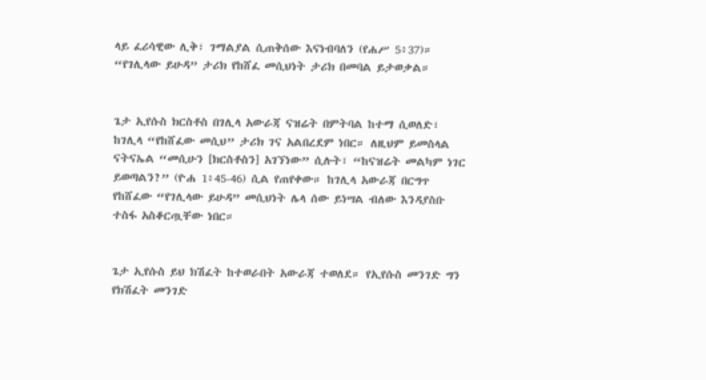ላይ ፈሪሳዊው ሊቅ፣ ገማልያል ሲጠቅሰው እናነብባለን (የሐሥ 5፥37)። “የገሊላው ይሁዳ” ታሪክ የከሸፈ መሲህነት ታሪክ በመባል ይታወቃል።


ጌታ ኢየሱስ ክርስቶስ በገሊላ አውራጃ ናዝሬት በምትባል ከተማ ሲወለድ፣ ከገሊላ “የከሸፈው መሲህ” ታሪክ ገና አልበረደም ነበር። ለዚህም ይመስላል ናትናኤል “መሲሁን [ክርስቶስን] አገኘነው” ሲሉት፣ “ከናዝሬት መልካም ነገር ይወጣልን?” (ዮሐ 1፥45-46) ሲል የጠየቀው። ከገሊላ አውራጃ በርግጥ የከሸፈው “የገሊላው ይሁዳ” መሲህነት ሌላ ሰው ይነሣል ብለው እንዳያስቡ ተስፋ አስቆርጧቸው ነበር።


ጌታ ኢየሱስ ይህ ክሽፈት ከተወራበት አውራጃ ተወለደ። የኢየሱስ መንገድ ግን የክሽፈት መንገድ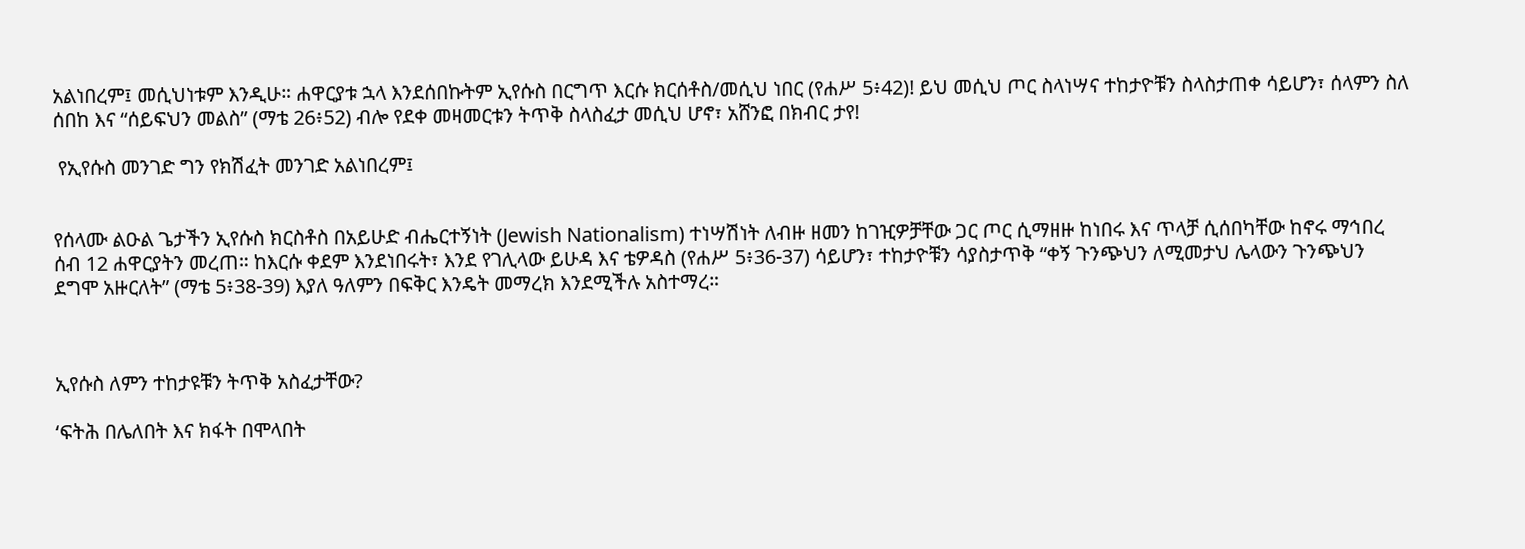አልነበረም፤ መሲህነቱም እንዲሁ። ሐዋርያቱ ኋላ እንደሰበኩትም ኢየሱስ በርግጥ እርሱ ክርሰቶስ/መሲህ ነበር (የሐሥ 5፥42)! ይህ መሲህ ጦር ስላነሣና ተከታዮቹን ስላስታጠቀ ሳይሆን፣ ሰላምን ስለ ሰበከ እና “ሰይፍህን መልስ” (ማቴ 26፥52) ብሎ የደቀ መዛመርቱን ትጥቅ ስላስፈታ መሲህ ሆኖ፣ አሸንፎ በክብር ታየ!

 የኢየሱስ መንገድ ግን የክሽፈት መንገድ አልነበረም፤


የሰላሙ ልዑል ጌታችን ኢየሱስ ክርስቶስ በአይሁድ ብሔርተኝነት (Jewish Nationalism) ተነሣሽነት ለብዙ ዘመን ከገዢዎቻቸው ጋር ጦር ሲማዘዙ ከነበሩ እና ጥላቻ ሲሰበካቸው ከኖሩ ማኅበረ ሰብ 12 ሐዋርያትን መረጠ። ከእርሱ ቀደም እንደነበሩት፣ እንደ የገሊላው ይሁዳ እና ቴዎዳስ (የሐሥ 5፥36-37) ሳይሆን፣ ተከታዮቹን ሳያስታጥቅ “ቀኝ ጉንጭህን ለሚመታህ ሌላውን ጉንጭህን ደግሞ አዙርለት” (ማቴ 5፥38-39) እያለ ዓለምን በፍቅር እንዴት መማረክ እንደሚችሉ አስተማረ።



ኢየሱስ ለምን ተከታዩቹን ትጥቅ አስፈታቸው?

‘ፍትሕ በሌለበት እና ክፋት በሞላበት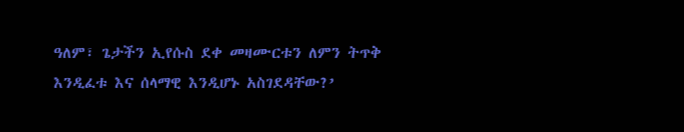ዓለም፣ ጌታችን ኢየሱስ ደቀ መዛሙርቱን ለምን ትጥቅ እንዲፈቱ እና ሰላማዊ እንዲሆኑ አስገደዳቸው?’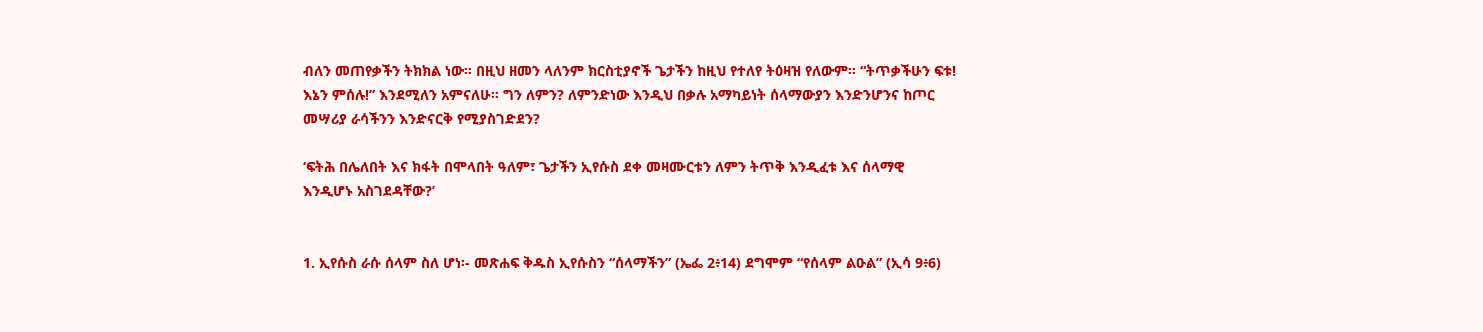ብለን መጠየቃችን ትክክል ነው። በዚህ ዘመን ላለንም ክርስቲያኖች ጌታችን ከዚህ የተለየ ትዕዛዝ የለውም። “ትጥቃችሁን ፍቱ! እኔን ምሰሉ!” እንደሚለን አምናለሁ። ግን ለምን? ለምንድነው እንዲህ በቃሉ አማካይነት ሰላማውያን እንድንሆንና ከጦር መሣሪያ ራሳችንን እንድናርቅ የሚያስገድደን?

‘ፍትሕ በሌለበት እና ክፋት በሞላበት ዓለም፣ ጌታችን ኢየሱስ ደቀ መዛሙርቱን ለምን ትጥቅ እንዲፈቱ እና ሰላማዊ እንዲሆኑ አስገደዳቸው?’


1. ኢየሱስ ራሱ ሰላም ስለ ሆነ፡- መጽሐፍ ቅዱስ ኢየሱስን “ሰላማችን” (ኤፌ 2፥14) ደግሞም “የሰላም ልዑል” (ኢሳ 9፥6)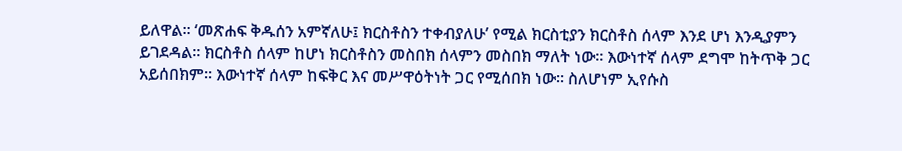ይለዋል። ‘መጽሐፍ ቅዱሰን አምኛለሁ፤ ክርስቶስን ተቀብያለሁ’ የሚል ክርስቲያን ክርስቶስ ሰላም እንደ ሆነ እንዲያምን ይገደዳል። ክርስቶስ ሰላም ከሆነ ክርስቶስን መስበክ ሰላምን መስበክ ማለት ነው። እውነተኛ ሰላም ደግሞ ከትጥቅ ጋር አይሰበክም። እውነተኛ ሰላም ከፍቅር እና መሥዋዕትነት ጋር የሚሰበክ ነው። ስለሆነም ኢየሱስ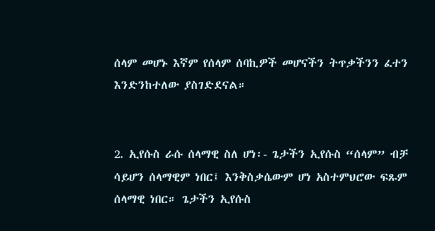ሰላም መሆኑ እኛም የሰላም ሰባኪዎች መሆናችን ትጥቃችንን ፈተን እንድንከተለው ያስገድደናል።


2. ኢየሱስ ራሱ ሰላማዊ ስለ ሆነ፡- ጌታችን ኢየሱስ “ሰላም” ብቻ ሳይሆን ሰላማዊም ነበር፤ እንቅስቃሴውም ሆነ አስተምህሮው ፍጹም ሰላማዊ ነበር። ጌታችን ኢየሱስ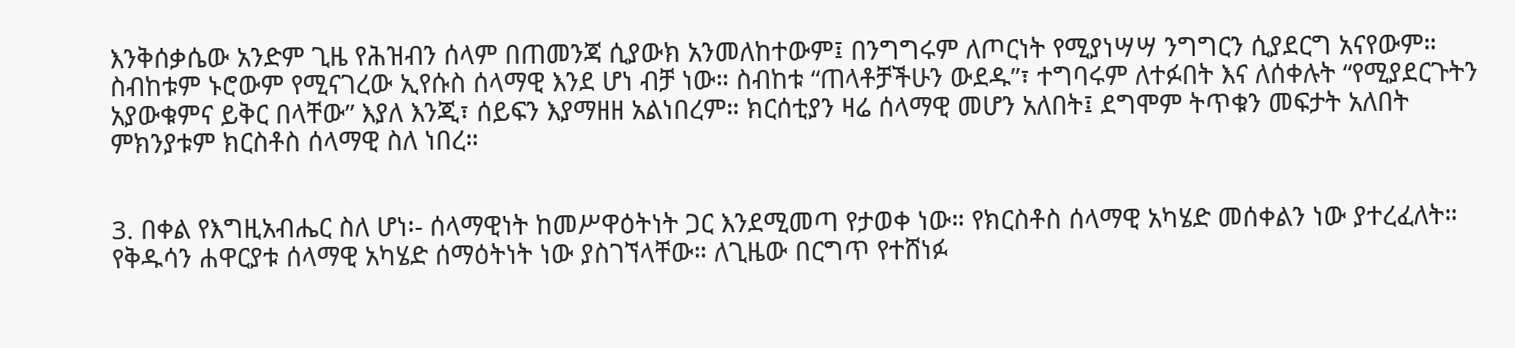እንቅሰቃሴው አንድም ጊዜ የሕዝብን ሰላም በጠመንጃ ሲያውክ አንመለከተውም፤ በንግግሩም ለጦርነት የሚያነሣሣ ንግግርን ሲያደርግ አናየውም። ስብከቱም ኑሮውም የሚናገረው ኢየሱስ ሰላማዊ እንደ ሆነ ብቻ ነው። ስብከቱ “ጠላቶቻችሁን ውደዱ”፣ ተግባሩም ለተፉበት እና ለሰቀሉት “የሚያደርጉትን አያውቁምና ይቅር በላቸው” እያለ እንጂ፣ ሰይፍን እያማዘዘ አልነበረም። ክርሰቲያን ዛሬ ሰላማዊ መሆን አለበት፤ ደግሞም ትጥቁን መፍታት አለበት ምክንያቱም ክርስቶስ ሰላማዊ ስለ ነበረ።


3. በቀል የእግዚአብሔር ስለ ሆነ፡- ሰላማዊነት ከመሥዋዕትነት ጋር እንደሚመጣ የታወቀ ነው። የክርስቶስ ሰላማዊ አካሄድ መሰቀልን ነው ያተረፈለት። የቅዱሳን ሐዋርያቱ ሰላማዊ አካሄድ ሰማዕትነት ነው ያስገኘላቸው። ለጊዜው በርግጥ የተሸነፉ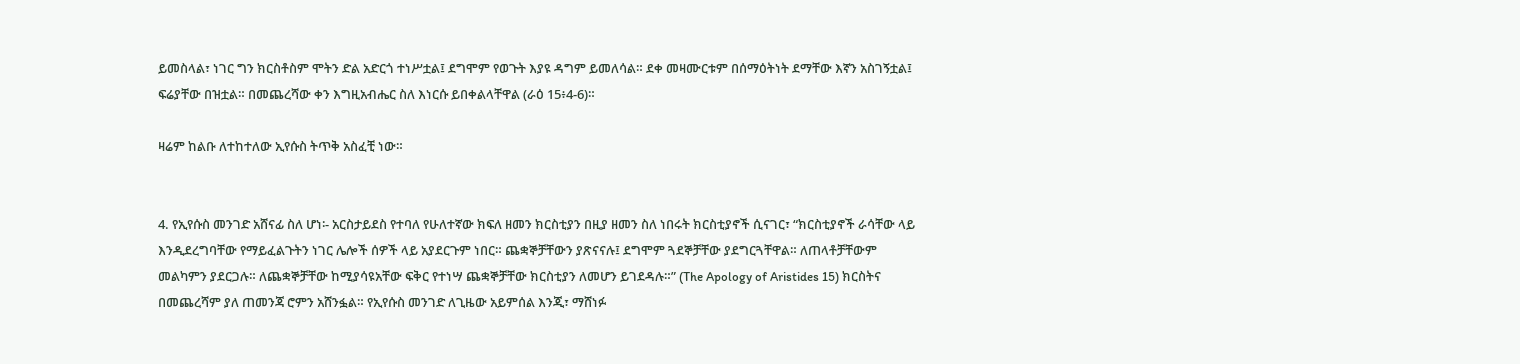ይመስላል፣ ነገር ግን ክርስቶስም ሞትን ድል አድርጎ ተነሥቷል፤ ደግሞም የወጉት እያዩ ዳግም ይመለሳል። ደቀ መዛሙርቱም በሰማዕትነት ደማቸው እኛን አስገኝቷል፤ ፍሬያቸው በዝቷል። በመጨረሻው ቀን እግዚአብሔር ስለ እነርሱ ይበቀልላቸዋል (ራዕ 15፥4-6)።

ዛሬም ከልቡ ለተከተለው ኢየሱስ ትጥቅ አስፈቺ ነው።


4. የኢየሱስ መንገድ አሸናፊ ስለ ሆነ፡- አርስታይደስ የተባለ የሁለተኛው ክፍለ ዘመን ክርስቲያን በዚያ ዘመን ስለ ነበሩት ክርስቲያኖች ሲናገር፣ “ክርስቲያኖች ራሳቸው ላይ እንዲደረግባቸው የማይፈልጉትን ነገር ሌሎች ሰዎች ላይ አያደርጉም ነበር። ጨቋኞቻቸውን ያጽናናሉ፤ ደግሞም ጓደኞቻቸው ያደግርጓቸዋል። ለጠላቶቻቸውም መልካምን ያደርጋሉ። ለጨቋኞቻቸው ከሚያሳዩአቸው ፍቅር የተነሣ ጨቋኞቻቸው ክርስቲያን ለመሆን ይገደዳሉ።” (The Apology of Aristides 15) ክርስትና በመጨረሻም ያለ ጠመንጃ ሮምን አሸንፏል። የኢየሱስ መንገድ ለጊዜው አይምሰል እንጂ፣ ማሸነፉ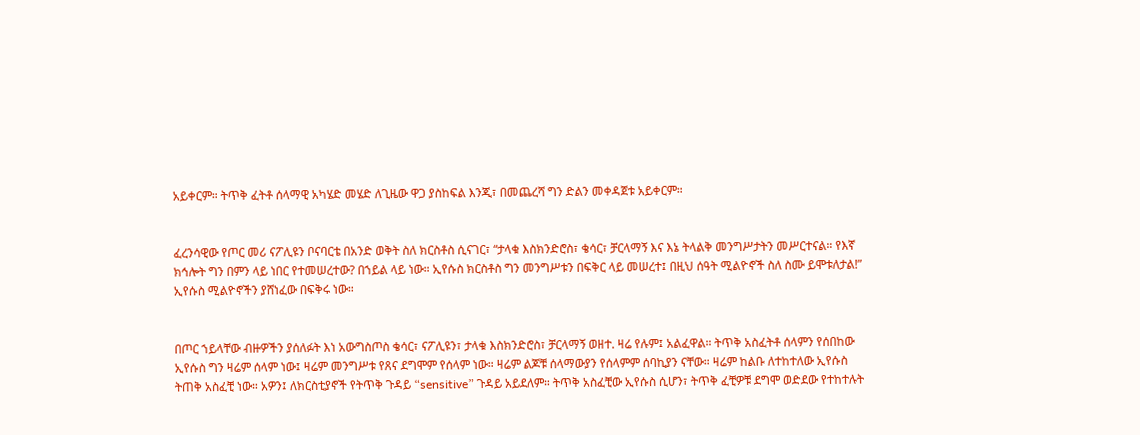አይቀርም። ትጥቅ ፈትቶ ሰላማዊ አካሄድ መሄድ ለጊዜው ዋጋ ያስከፍል እንጂ፣ በመጨረሻ ግን ድልን መቀዳጀቱ አይቀርም።


ፈረንሳዊው የጦር መሪ ናፖሊዩን ቦናባርቴ በአንድ ወቅት ስለ ክርስቶስ ሲናገር፣ “ታላቁ እስክንድሮስ፣ ቄሳር፣ ቻርላማኝ እና እኔ ትላልቅ መንግሥታትን መሥርተናል። የእኛ ክኅሎት ግን በምን ላይ ነበር የተመሠረተው? በኀይል ላይ ነው። ኢየሱስ ክርስቶስ ግን መንግሥቱን በፍቅር ላይ መሠረተ፤ በዚህ ሰዓት ሚልዮኖች ስለ ስሙ ይሞቱለታል!” ኢየሱስ ሚልዮኖችን ያሸነፈው በፍቅሩ ነው።


በጦር ኀይላቸው ብዙዎችን ያሰለፉት እነ አውግስጦስ ቄሳር፣ ናፖሊዩን፣ ታላቁ እስክንድሮስ፣ ቻርላማኝ ወዘተ. ዛሬ የሉም፤ አልፈዋል። ትጥቅ አስፈትቶ ሰላምን የሰበከው ኢየሱስ ግን ዛሬም ሰላም ነው፤ ዛሬም መንግሥቱ የጸና ደግሞም የሰላም ነው። ዛሬም ልጆቹ ሰላማውያን የሰላምም ሰባኪያን ናቸው። ዛሬም ከልቡ ለተከተለው ኢየሱስ ትጠቅ አስፈቺ ነው። አዎን፤ ለክርስቲያኖች የትጥቅ ጉዳይ “sensitive” ጉዳይ አይደለም። ትጥቅ አስፈቺው ኢየሱስ ሲሆን፣ ትጥቅ ፈቺዎቹ ደግሞ ወድደው የተከተሉት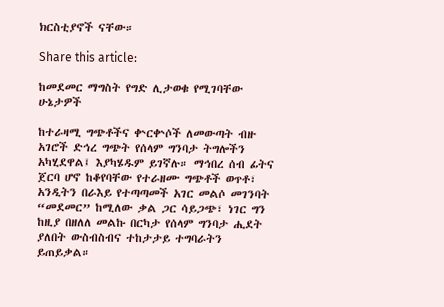ክርስቲያኖች ናቸው።

Share this article:

ከመደመር ማግስት የግድ ሊታወቁ የሚገባቸው ሁኔታዎች

ከተራዛሚ ግጭቶችና ቍርቍሶች ለመውጣት ብዙ አገሮች ድኅረ ግጭት የሰላም ግንባታ ትግሎችን አካሂደዋል፤ እያካሄዱም ይገኛሉ። ማኅበረ ሰብ ፊትና ጀርባ ሆኖ ከቆየባቸው የተራዘሙ ግጭቶች ወጥቶ፣ አንዲትን በራእይ የተጣጣመች አገር መልሶ መገንባት “መደመር” ከሚለው ቃል ጋር ሳይጋጭ፣ ነገር ግን ከዚያ በዘለለ መልኩ በርካታ የሰላም ግንባታ ሒደት ያለበት ውስብስብና ተከታታይ ተግባራትን ይጠይቃል።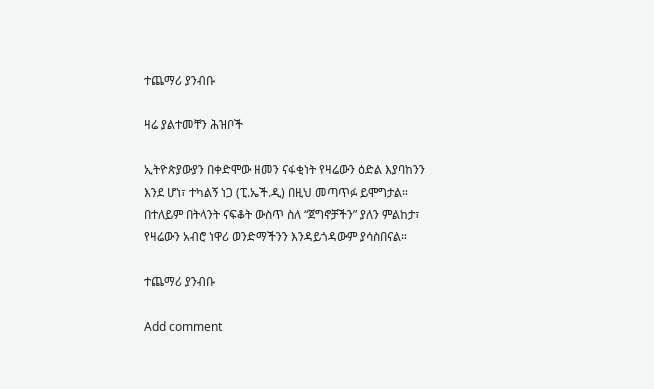ተጨማሪ ያንብቡ

ዛሬ ያልተመቸን ሕዝቦች

ኢትዮጵያውያን በቀድሞው ዘመን ናፋቂነት የዛሬውን ዕድል እያባከንን እንደ ሆነ፣ ተካልኝ ነጋ (ፒ.ኤች.ዲ) በዚህ መጣጥፉ ይሞግታል። በተለይም በትላንት ናፍቆት ውስጥ ስለ “ጀግኖቻችን” ያለን ምልከታ፣ የዛሬውን አብሮ ነዋሪ ወንድማችንን እንዳይጎዳውም ያሳስበናል።

ተጨማሪ ያንብቡ

Add comment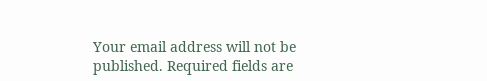Your email address will not be published. Required fields are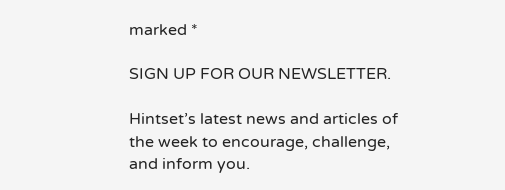marked *

SIGN UP FOR OUR NEWSLETTER.

Hintset’s latest news and articles of the week to encourage, challenge, and inform you.